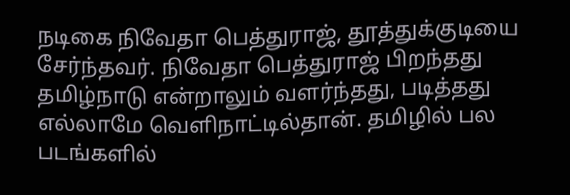நடிகை நிவேதா பெத்துராஜ், தூத்துக்குடியை சேர்ந்தவர். நிவேதா பெத்துராஜ் பிறந்தது தமிழ்நாடு என்றாலும் வளர்ந்தது, படித்தது எல்லாமே வெளிநாட்டில்தான். தமிழில் பல படங்களில்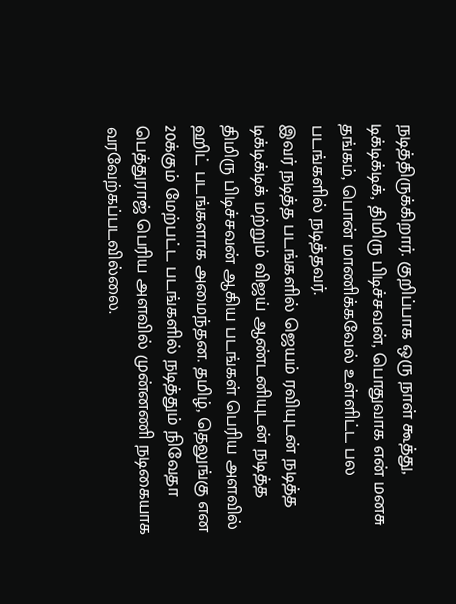நடித்திருக்கிறார். குறிப்பாக ஒரு நாள் கூத்து, டிக்டிக்டிக், திமிரு பிடிச்சவன், பொதுவாக என் மனசு தங்கம், பொன் மாணிக்கவேல் உள்ளிட்ட பல படங்களில் நடித்தவர்.
இவர் நடித்த படங்களில் ஜெயம் ரவியுடன் நடித்த டிக்டிக்டிக் மற்றும் விஜய் ஆண்டனியுடன் நடித்த திமிரு பிடிச்சவன் ஆகிய படங்கள் பெரிய அளவில் ஹிட் படங்களாக அமைந்தன. தமிழ், தெலுங்கு என 20க்கும் மேற்பட்ட படங்களில் நடித்தும் நிவேதா பெத்துராஜ் பெரிய அளவில் முன்னணி நடிகையாக வரவேற்கப்படவில்லை.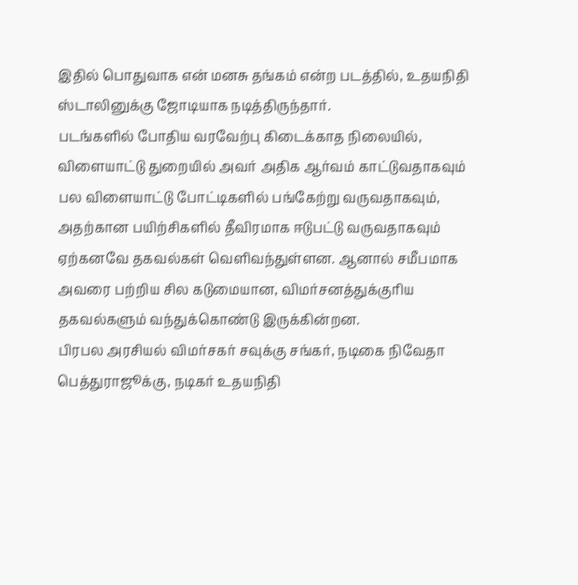இதில் பொதுவாக என் மனசு தங்கம் என்ற படத்தில், உதயநிதி ஸ்டாலினுக்கு ஜோடியாக நடித்திருந்தார்.
படங்களில் போதிய வரவேற்பு கிடைக்காத நிலையில், விளையாட்டு துறையில் அவர் அதிக ஆர்வம் காட்டுவதாகவும் பல விளையாட்டு போட்டிகளில் பங்கேற்று வருவதாகவும், அதற்கான பயிற்சிகளில் தீவிரமாக ஈடுபட்டு வருவதாகவும் ஏற்கனவே தகவல்கள் வெளிவந்துள்ளன. ஆனால் சமீபமாக அவரை பற்றிய சில கடுமையான, விமர்சனத்துக்குரிய தகவல்களும் வந்துக்கொண்டு இருக்கின்றன.
பிரபல அரசியல் விமர்சகர் சவுக்கு சங்கர், நடிகை நிவேதா பெத்துராஜூக்கு, நடிகர் உதயநிதி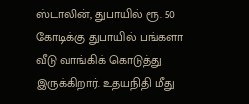ஸ்டாலின், துபாயில் ரூ. 50 கோடிக்கு துபாயில் பங்களா வீடு வாங்கிக் கொடுத்து இருக்கிறார். உதயநிதி மீது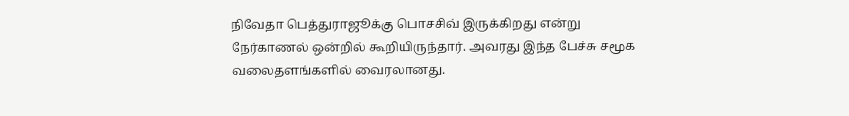நிவேதா பெத்துராஜூக்கு பொசசிவ் இருக்கிறது என்று நேர்காணல் ஒன்றில் கூறியிருந்தார். அவரது இந்த பேச்சு சமூக வலைதளங்களில் வைரலானது.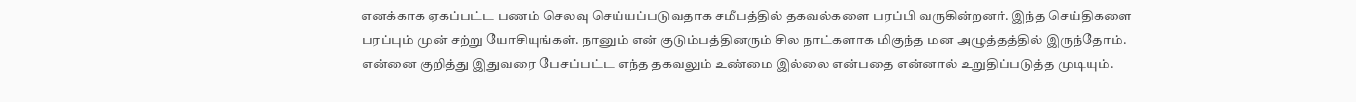எனக்காக ஏகப்பட்ட பணம் செலவு செய்யப்படுவதாக சமீபத்தில் தகவல்களை பரப்பி வருகின்றனர். இந்த செய்திகளை பரப்பும் முன் சற்று யோசியுங்கள். நானும் என் குடும்பத்தினரும் சில நாட்களாக மிகுந்த மன அழுத்தத்தில் இருந்தோம். என்னை குறித்து இதுவரை பேசப்பட்ட எந்த தகவலும் உண்மை இல்லை என்பதை என்னால் உறுதிப்படுத்த முடியும்.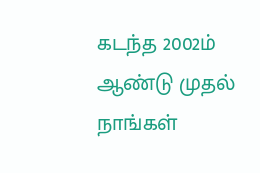கடந்த 2002ம் ஆண்டு முதல் நாங்கள்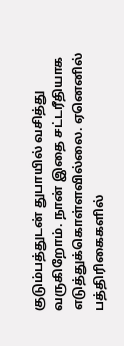குடும்பத்துடன் துபாயில் வசித்து வருகிறோம். நான் இதை சட்டரீதியாக எடுத்துக்கொள்ளவில்லை. ஏனெனில் பத்திரிகைகளில்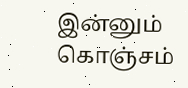இன்னும் கொஞ்சம்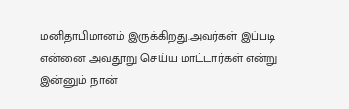மனிதாபிமானம் இருக்கிறது.அவர்கள் இப்படி என்னை அவதூறு செய்ய மாட்டார்கள் என்று இன்னும் நான்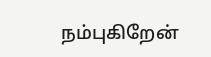நம்புகிறேன்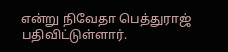என்று நிவேதா பெத்துராஜ் பதிவிட்டுள்ளார்.